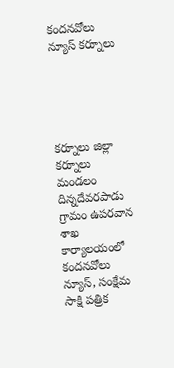కందనవోలు న్యూస్ కర్నూలు





కర్నూలు జిల్లా కర్నూలు మండలం దిన్నదేవరపాడు గ్రామం ఉపరవాన శాఖ కార్యాలయంలో కందనవోలు న్యూస్, సంక్షేమ సాక్షి పత్రిక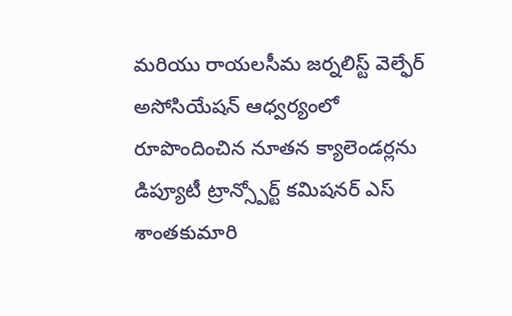మరియు రాయలసీమ జర్నలిస్ట్ వెల్ఫేర్ అసోసియేషన్ ఆధ్వర్యంలో రూపొందించిన నూతన క్యాలెండర్లను డిప్యూటీ ట్రాన్స్పోర్ట్ కమిషనర్ ఎస్ శాంతకుమారి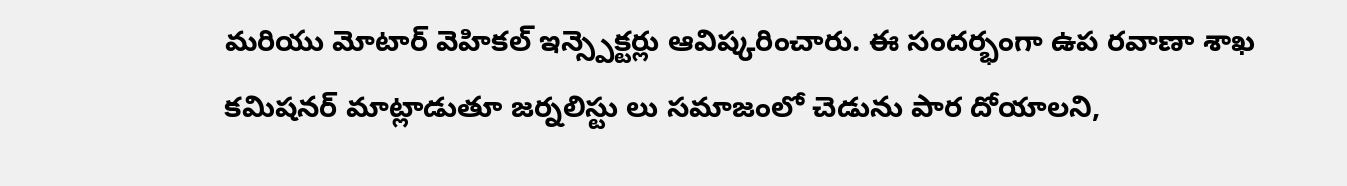మరియు మోటార్ వెహికల్ ఇన్స్పెక్టర్లు ఆవిష్కరించారు. ఈ సందర్భంగా ఉప రవాణా శాఖ కమిషనర్ మాట్లాడుతూ జర్నలిస్టు లు సమాజంలో చెడును పార దోయాలని,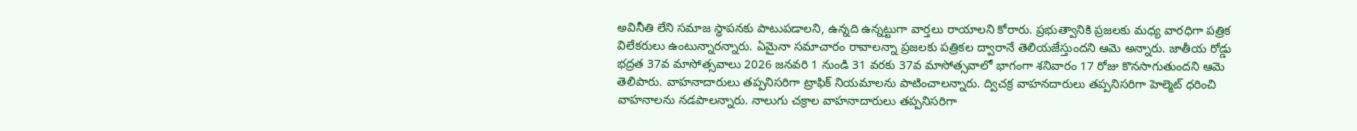అవినీతి లేని సమాజ స్థాపనకు పాటుపడాలని, ఉన్నది ఉన్నట్టుగా వార్తలు రాయాలని కోరారు. ప్రభుత్వానికి ప్రజలకు మధ్య వారధిగా పత్రిక విలేకరులు ఉంటున్నారన్నారు. ఏమైనా సమాచారం రావాలన్నా ప్రజలకు పత్రికల ద్వారానే తెలియజేస్తుందని ఆమె అన్నారు. జాతీయ రోడ్డు భద్రత 37వ మాసోత్సవాలు 2026 జనవరి 1 నుండి 31 వరకు 37వ మాసోత్సవాలో భాగంగా శనివారం 17 రోజు కొనసాగుతుందని ఆమె తెలిపారు. వాహనాదారులు తప్పనిసరిగా ట్రాఫిక్ నియమాలను పాటించాలన్నారు. ద్విచక్ర వాహనదారులు తప్పనిసరిగా హెల్మెట్ ధరించి వాహనాలను నడపాలన్నారు. నాలుగు చక్రాల వాహనాదారులు తప్పనిసరిగా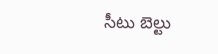సీటు బెల్టు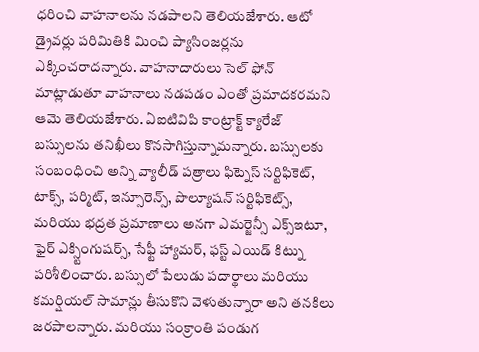ధరించి వాహనాలను నడపాలని తెలియజేశారు. ఆటో డ్రైవర్లు పరిమితికి మించి ప్యాసింజర్లను ఎక్కించరాదన్నారు. వాహనాదారులు సెల్ ఫోన్ మాట్లాడుతూ వాహనాలు నడపడం ఎంతో ప్రమాదకరమని ఆమె తెలియజేశారు. ఏఐటివిపి కాంట్రాక్ట్ క్యారేజ్ బస్సులను తనిఖీలు కొనసాగిస్తున్నామన్నారు. బస్సులకు సంబంధించి అన్ని వ్యాలీడ్ పత్రాలు ఫిట్నెస్ సర్టిఫికెట్, టాక్స్, పర్మిట్, ఇన్సూరెన్స్, పొల్యూషన్ సర్టిఫికెట్స్, మరియు భద్రత ప్రమాణాలు అనగా ఎమర్జెన్సీ ఎక్స్ఇటూ, ఫైర్ ఎక్స్టింగుషర్స్, సేఫ్టీ హ్యామర్, ఫస్ట్ ఎయిడ్ కిట్ను పరిశీలించారు. బస్సులో పేలుడు పదార్థాలు మరియు కమర్షియల్ సామాన్లు తీసుకొని వెళుతున్నారా అని తనకిలు జరపాలన్నారు. మరియు సంక్రాంతి పండుగ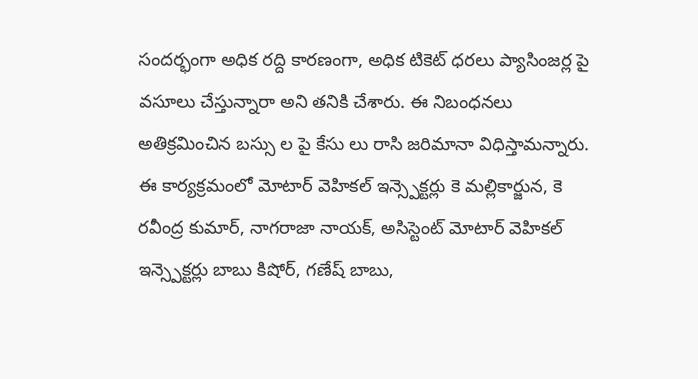సందర్భంగా అధిక రద్ది కారణంగా, అధిక టికెట్ ధరలు ప్యాసింజర్ల పై వసూలు చేస్తున్నారా అని తనికి చేశారు. ఈ నిబంధనలు అతిక్రమించిన బస్సు ల పై కేసు లు రాసి జరిమానా విధిస్తామన్నారు.
ఈ కార్యక్రమంలో మోటార్ వెహికల్ ఇన్స్పెక్టర్లు కె మల్లికార్జున, కె రవీంద్ర కుమార్, నాగరాజా నాయక్, అసిస్టెంట్ మోటార్ వెహికల్ ఇన్స్పెక్టర్లు బాబు కిషోర్, గణేష్ బాబు,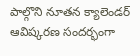పాల్గొని నూతన క్యాలెండర్ ఆవిష్కరణ సందర్భంగా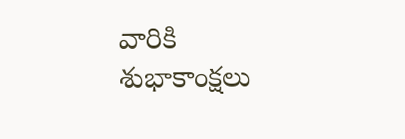వారికి శుభాకాంక్షలు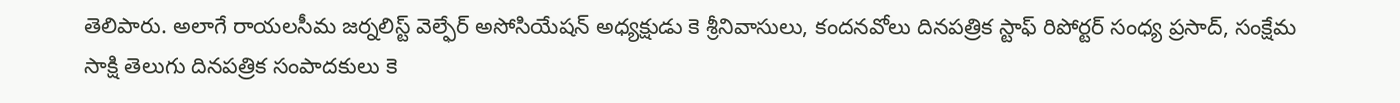తెలిపారు. అలాగే రాయలసీమ జర్నలిస్ట్ వెల్ఫేర్ అసోసియేషన్ అధ్యక్షుడు కె శ్రీనివాసులు, కందనవోలు దినపత్రిక స్టాఫ్ రిపోర్టర్ సంధ్య ప్రసాద్, సంక్షేమ సాక్షి తెలుగు దినపత్రిక సంపాదకులు కె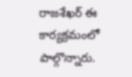రాజశేఖర్ ఈ కార్యక్రమంలో పాల్గొన్నారు.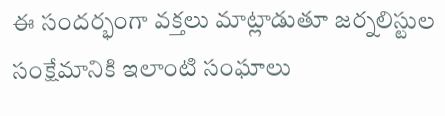ఈ సందర్భంగా వక్తలు మాట్లాడుతూ జర్నలిస్టుల సంక్షేమానికి ఇలాంటి సంఘాలు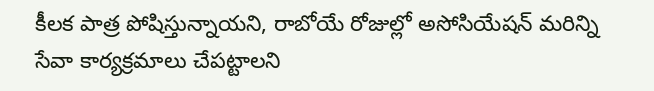కీలక పాత్ర పోషిస్తున్నాయని, రాబోయే రోజుల్లో అసోసియేషన్ మరిన్ని సేవా కార్యక్రమాలు చేపట్టాలని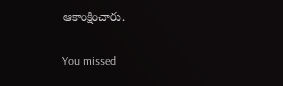ఆకాంక్షించారు.

You missed